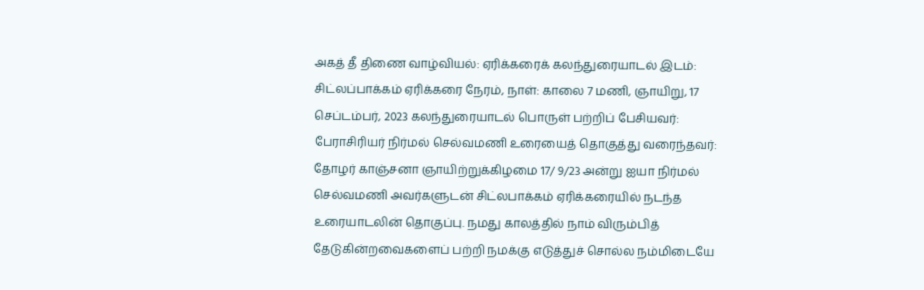அகத் தீ திணை வாழ்வியல்: ஏரிக்கரைக் கலந்துரையாடல் இடம்: சிட்லப்பாக்கம் ஏரிக்கரை நேரம், நாள்: காலை 7 மணி, ஞாயிறு, 17 செப்டம்பர், 2023 கலந்துரையாடல் பொருள் பற்றிப் பேசியவர்: பேராசிரியர் நிர்மல் செல்வமணி உரையைத் தொகுத்து வரைந்தவர்: தோழர் காஞ்சனா ஞாயிற்றுக்கிழமை 17/ 9/23 அன்று ஐயா நிர்மல் செல்வமணி அவர்களுடன் சிட்லபாக்கம் ஏரிக்கரையில் நடந்த உரையாடலின் தொகுப்பு. நமது காலத்தில் நாம் விரும்பித் தேடுகின்றவைகளைப் பற்றி நமக்கு எடுத்துச் சொல்ல நம்மிடையே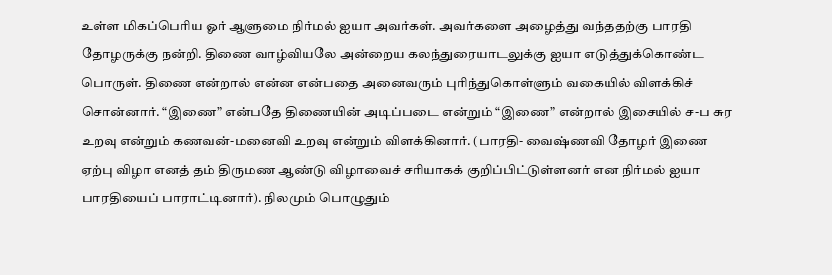உள்ள மிகப்பெரிய ஓர் ஆளுமை நிர்மல் ஐயா அவர்கள். அவர்களை அழைத்து வந்ததற்கு பாரதி தோழருக்கு நன்றி. திணை வாழ்வியலே அன்றைய கலந்துரையாடலுக்கு ஐயா எடுத்துக்கொண்ட பொருள். திணை என்றால் என்ன என்பதை அனைவரும் புரிந்துகொள்ளும் வகையில் விளக்கிச் சொன்னார். “இணை” என்பதே திணையின் அடிப்படை என்றும் “இணை” என்றால் இசையில் ச-ப சுர உறவு என்றும் கணவன்-மனைவி உறவு என்றும் விளக்கினார். (பாரதி- வைஷ்ணவி தோழர் இணை ஏற்பு விழா எனத் தம் திருமண ஆண்டு விழாவைச் சரியாகக் குறிப்பிட்டுள்ளனர் என நிர்மல் ஐயா பாரதியைப் பாராட்டினார்). நிலமும் பொழுதும்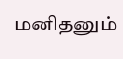மனிதனும்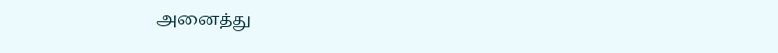அனைத்து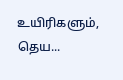உயிரிகளும், தெய...